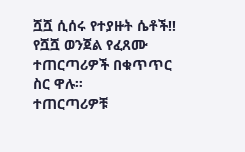ሿሿ ሲሰሩ የተያዙት ሴቶች‼
የሿሿ ወንጀል የፈጸሙ ተጠርጣሪዎች በቁጥጥር ስር ዋሉ።
ተጠርጣሪዎቹ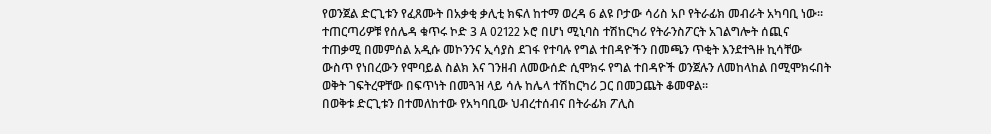የወንጀል ድርጊቱን የፈጸሙት በአቃቂ ቃሊቲ ክፍለ ከተማ ወረዳ 6 ልዩ ቦታው ሳሪስ አቦ የትራፊክ መብራት አካባቢ ነው።
ተጠርጣሪዎቹ የሰሌዳ ቁጥሩ ኮድ 3 A 02122 ኦሮ በሆነ ሚኒባስ ተሽከርካሪ የትራንስፖርት አገልግሎት ሰጪና ተጠቃሚ በመምሰል አዲሱ መኮንንና ኢሳያስ ደገፋ የተባሉ የግል ተበዳዮችን በመጫን ጥቂት እንደተጓዙ ኪሳቸው ውስጥ የነበረውን የሞባይል ስልክ እና ገንዘብ ለመውሰድ ሲሞክሩ የግል ተበዳዮች ወንጀሉን ለመከላከል በሚሞክሩበት ወቅት ገፍትረዋቸው በፍጥነት በመጓዝ ላይ ሳሉ ከሌላ ተሽከርካሪ ጋር በመጋጨት ቆመዋል።
በወቅቱ ድርጊቱን በተመለከተው የአካባቢው ህብረተሰብና በትራፊክ ፖሊስ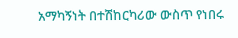አማካኝነት በተሽከርካሪው ውስጥ የነበሩ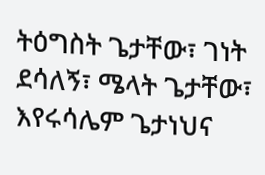ትዕግስት ጌታቸው፣ ገነት ደሳለኝ፣ ሜላት ጌታቸው፣ እየሩሳሌም ጌታነህና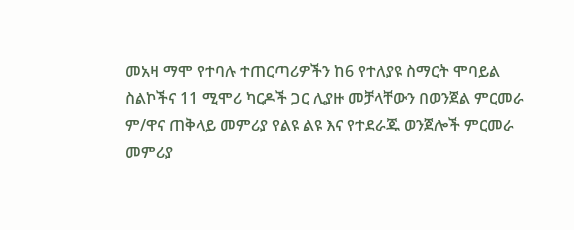መአዛ ማሞ የተባሉ ተጠርጣሪዎችን ከ6 የተለያዩ ስማርት ሞባይል ስልኮችና 11 ሚሞሪ ካርዶች ጋር ሊያዙ መቻላቸውን በወንጀል ምርመራ ም/ዋና ጠቅላይ መምሪያ የልዩ ልዩ እና የተደራጁ ወንጀሎች ምርመራ መምሪያ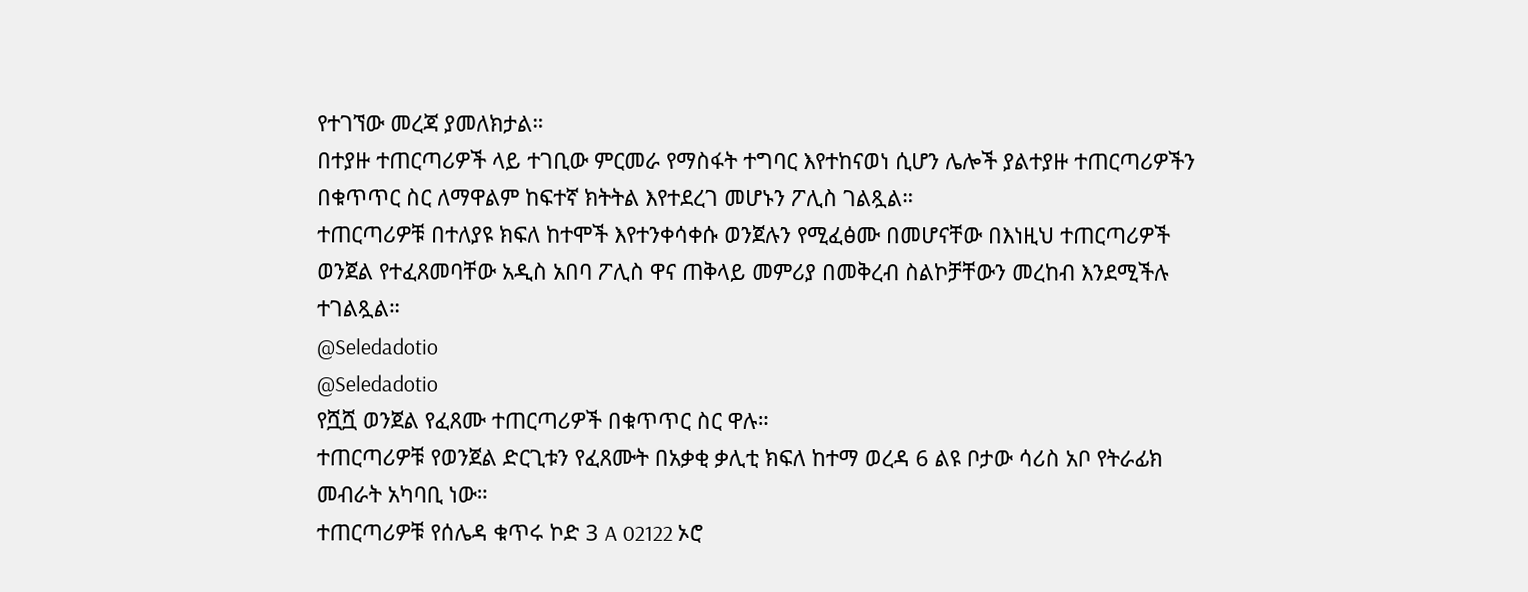የተገኘው መረጃ ያመለክታል።
በተያዙ ተጠርጣሪዎች ላይ ተገቢው ምርመራ የማስፋት ተግባር እየተከናወነ ሲሆን ሌሎች ያልተያዙ ተጠርጣሪዎችን በቁጥጥር ስር ለማዋልም ከፍተኛ ክትትል እየተደረገ መሆኑን ፖሊስ ገልጿል።
ተጠርጣሪዎቹ በተለያዩ ክፍለ ከተሞች እየተንቀሳቀሱ ወንጀሉን የሚፈፅሙ በመሆናቸው በእነዚህ ተጠርጣሪዎች ወንጀል የተፈጸመባቸው አዲስ አበባ ፖሊስ ዋና ጠቅላይ መምሪያ በመቅረብ ስልኮቻቸውን መረከብ እንደሚችሉ ተገልጿል።
@Seledadotio
@Seledadotio
የሿሿ ወንጀል የፈጸሙ ተጠርጣሪዎች በቁጥጥር ስር ዋሉ።
ተጠርጣሪዎቹ የወንጀል ድርጊቱን የፈጸሙት በአቃቂ ቃሊቲ ክፍለ ከተማ ወረዳ 6 ልዩ ቦታው ሳሪስ አቦ የትራፊክ መብራት አካባቢ ነው።
ተጠርጣሪዎቹ የሰሌዳ ቁጥሩ ኮድ 3 A 02122 ኦሮ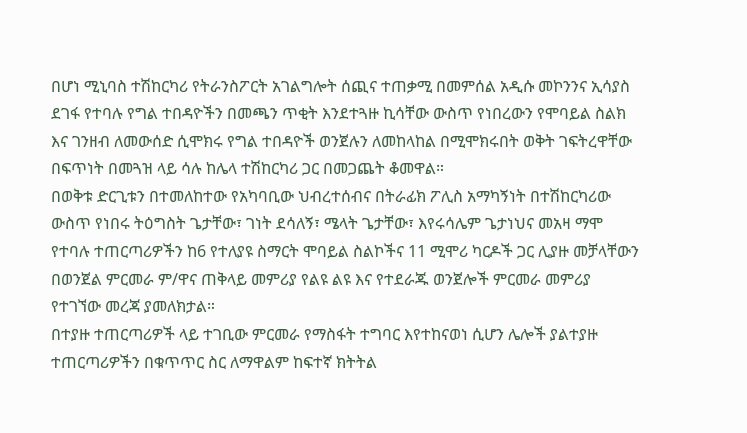በሆነ ሚኒባስ ተሽከርካሪ የትራንስፖርት አገልግሎት ሰጪና ተጠቃሚ በመምሰል አዲሱ መኮንንና ኢሳያስ ደገፋ የተባሉ የግል ተበዳዮችን በመጫን ጥቂት እንደተጓዙ ኪሳቸው ውስጥ የነበረውን የሞባይል ስልክ እና ገንዘብ ለመውሰድ ሲሞክሩ የግል ተበዳዮች ወንጀሉን ለመከላከል በሚሞክሩበት ወቅት ገፍትረዋቸው በፍጥነት በመጓዝ ላይ ሳሉ ከሌላ ተሽከርካሪ ጋር በመጋጨት ቆመዋል።
በወቅቱ ድርጊቱን በተመለከተው የአካባቢው ህብረተሰብና በትራፊክ ፖሊስ አማካኝነት በተሽከርካሪው ውስጥ የነበሩ ትዕግስት ጌታቸው፣ ገነት ደሳለኝ፣ ሜላት ጌታቸው፣ እየሩሳሌም ጌታነህና መአዛ ማሞ የተባሉ ተጠርጣሪዎችን ከ6 የተለያዩ ስማርት ሞባይል ስልኮችና 11 ሚሞሪ ካርዶች ጋር ሊያዙ መቻላቸውን በወንጀል ምርመራ ም/ዋና ጠቅላይ መምሪያ የልዩ ልዩ እና የተደራጁ ወንጀሎች ምርመራ መምሪያ የተገኘው መረጃ ያመለክታል።
በተያዙ ተጠርጣሪዎች ላይ ተገቢው ምርመራ የማስፋት ተግባር እየተከናወነ ሲሆን ሌሎች ያልተያዙ ተጠርጣሪዎችን በቁጥጥር ስር ለማዋልም ከፍተኛ ክትትል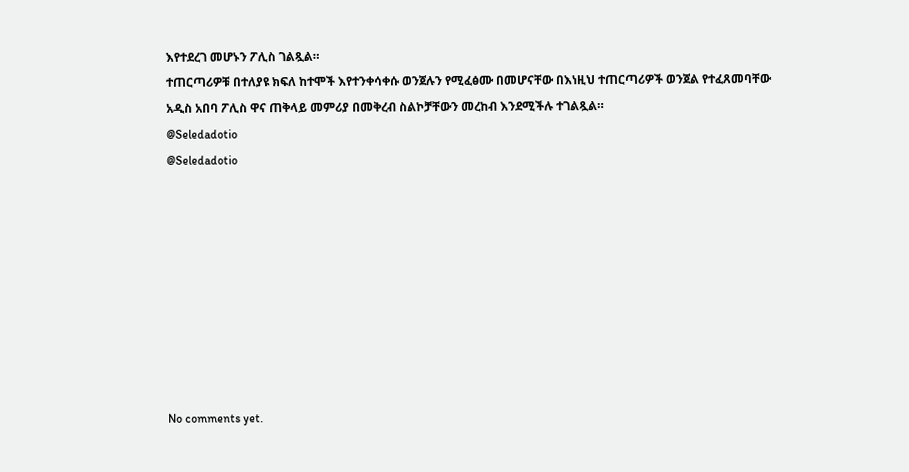እየተደረገ መሆኑን ፖሊስ ገልጿል።
ተጠርጣሪዎቹ በተለያዩ ክፍለ ከተሞች እየተንቀሳቀሱ ወንጀሉን የሚፈፅሙ በመሆናቸው በእነዚህ ተጠርጣሪዎች ወንጀል የተፈጸመባቸው አዲስ አበባ ፖሊስ ዋና ጠቅላይ መምሪያ በመቅረብ ስልኮቻቸውን መረከብ እንደሚችሉ ተገልጿል።
@Seledadotio
@Seledadotio









No comments yet.